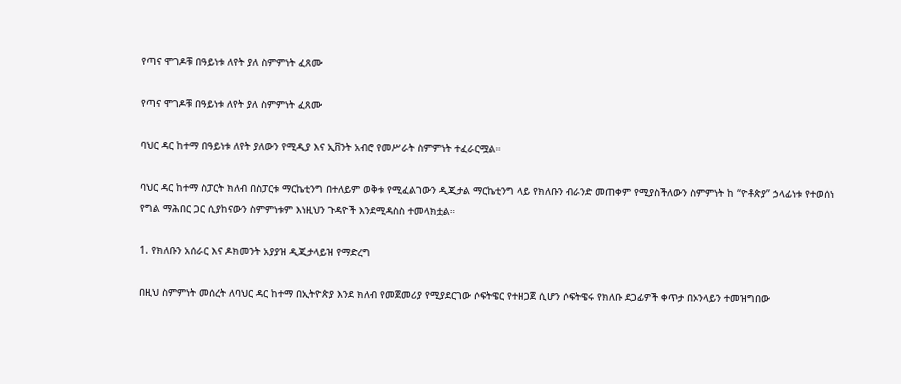የጣና ሞገዶቹ በዓይነቱ ለየት ያለ ስምምነት ፈጸሙ

የጣና ሞገዶቹ በዓይነቱ ለየት ያለ ስምምነት ፈጸሙ

ባህር ዳር ከተማ በዓይነቱ ለየት ያለውን የሚዲያ እና ኢቨንት አብሮ የመሥራት ስምምነት ተፈራርሟል።

ባህር ዳር ከተማ ስፓርት ክለብ በስፓርቱ ማርኬቲንግ በተለይም ወቅቱ የሚፈልገውን ዲጂታል ማርኬቲንግ ላይ የክለቡን ብራንድ መጠቀም የሚያስችለውን ስምምነት ከ “ዮቶጵያ” ኃላፊነቱ የተወሰነ የግል ማሕበር ጋር ሲያከናውን ስምምነቱም እነዚህን ጉዳዮች እንደሚዳስስ ተመላክቷል።

1. የክለቡን አሰራር እና ዶክመንት አያያዝ ዲጂታላይዝ የማድረግ

በዚህ ስምምነት መሰረት ለባህር ዳር ከተማ በኢትዮጵያ እንደ ክለብ የመጀመሪያ የሚያደርገው ሶፍትዌር የተዘጋጀ ሲሆን ሶፍትዌሩ የክለቡ ደጋፊዎች ቀጥታ በኦንላይን ተመዝግበው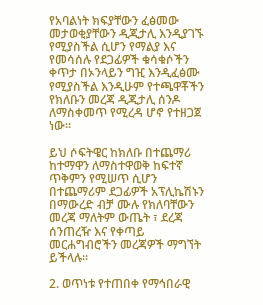የአባልነት ክፍያቸውን ፈፅመው መታወቂያቸውን ዲጂታሊ እንዲያገኙ የሚያስችል ሲሆን የማልያ እና የመሳሰሉ የደጋፊዎች ቁሳቁሶችን ቀጥታ በኦንላይን ግዢ እንዲፈፅሙ የሚያስችል እንዲሁም የተጫዋቾችን የክለቡን መረጃ ዲጂታሊ ሰንዶ ለማስቀመጥ የሚረዳ ሆኖ የተዘጋጀ ነው።

ይህ ሶፍትዌር ከክለቡ በተጨማሪ ከተማዋን ለማስተዋወቅ ከፍተኛ ጥቅምን የሚሠጥ ሲሆን በተጨማሪም ደጋፊዎች አፕሊኬሽኑን በማውረድ ብቻ ሙሉ የክለባቸውን መረጃ ማለትም ውጤት ፣ ደረጃ ሰንጠረዥ እና የቀጣይ መርሐግብሮችን መረጃዎች ማግኘት ይችላሉ።

2. ወጥነቱ የተጠበቀ የማኅበራዊ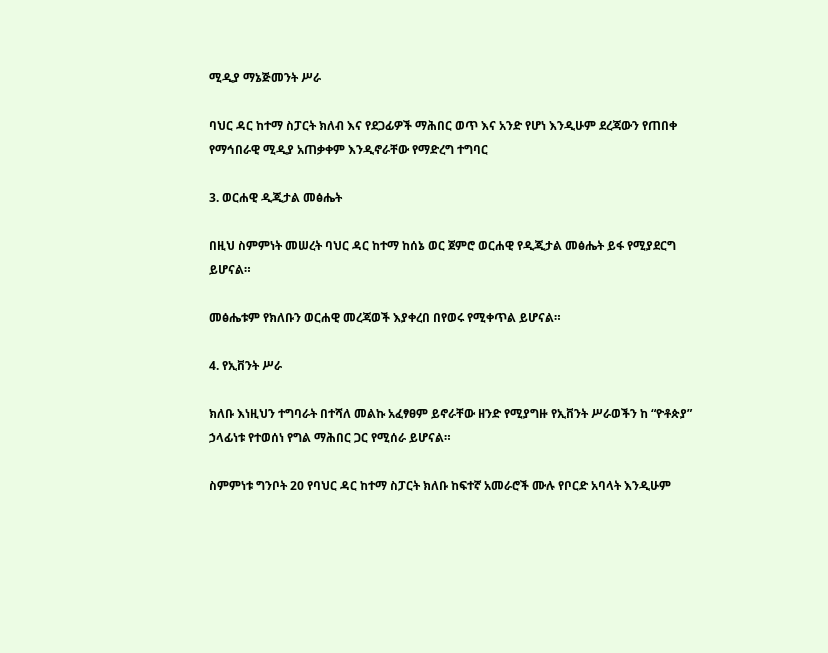ሚዲያ ማኔጅመንት ሥራ

ባህር ዳር ከተማ ስፓርት ክለብ እና የደጋፊዎች ማሕበር ወጥ እና አንድ የሆነ እንዲሁም ደረጃውን የጠበቀ የማኅበራዊ ሚዲያ አጠቃቀም እንዲኖራቸው የማድረግ ተግባር

3. ወርሐዊ ዲጂታል መፅሔት

በዚህ ስምምነት መሠረት ባህር ዳር ከተማ ከሰኔ ወር ጀምሮ ወርሐዊ የዲጂታል መፅሔት ይፋ የሚያደርግ ይሆናል።

መፅሔቱም የክለቡን ወርሐዊ መረጃወች እያቀረበ በየወሩ የሚቀጥል ይሆናል።

4. የኢቨንት ሥራ

ክለቡ እነዚህን ተግባራት በተሻለ መልኩ አፈፃፀም ይኖራቸው ዘንድ የሚያግዙ የኢቨንት ሥራወችን ከ “ዮቶጵያ” ኃላፊነቱ የተወሰነ የግል ማሕበር ጋር የሚሰራ ይሆናል።

ስምምነቱ ግንቦት 20 የባህር ዳር ከተማ ስፓርት ክለቡ ከፍተኛ አመራሮች ሙሉ የቦርድ አባላት እንዲሁም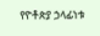የዮቶጵያ ኃላፊነቱ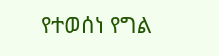የተወሰነ የግል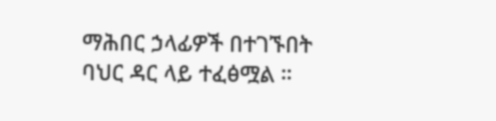ማሕበር ኃላፊዎች በተገኙበት ባህር ዳር ላይ ተፈፅሟል ።